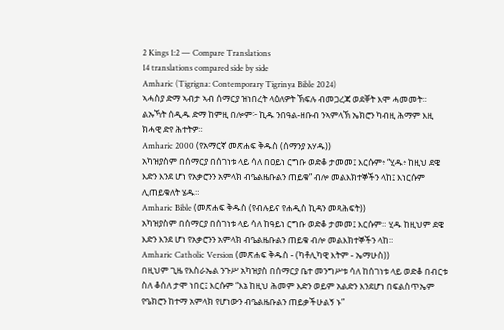2 Kings 1:2 — Compare Translations
14 translations compared side by side
Amharic (Tigrigna: Contemporary Tigrinya Bible 2024)
ኣሓስያ ድማ ኣብታ ኣብ ሰማርያ ዝነበረት ላዕለዎት ኽፍሉ ብመጋረጃ ወደቐት እሞ ሓመመት። ልኡኻት ሰዲዱ ድማ ከምዚ በሎም፦ ኪዱ ንበዓል-ዘቡብ ንኣምላኽ ኤክሮን ካብዚ ሕማም እዚ ክሓዊ ድየ ሕተትዎ።
Amharic 2000 (የአማርኛ መጽሐፍ ቅዱስ (ሰማንያ አሃዱ))
አካዝያስም በሰማርያ በሰገነቱ ላይ ሳለ በዐይነ ርግቡ ወድቆ ታመመ፤ እርሱም፥ “ሂዱ፥ ከዚህ ደዌ እድን እንደ ሆነ የአቃሮንን አምላክ ብዔልዜቡልን ጠይቁ” ብሎ መልእክተኞችን ላከ፤ እነርሱም ሊጠይቁለት ሄዱ።
Amharic Bible (መጽሐፍ ቅዱስ (የብሉይና የሐዲስ ኪዳን መጻሕፍት))
አካዝያስም በሰማርያ በሰገነቱ ላይ ሳለ ከዓይነ ርግቡ ወድቆ ታመመ፤ እርሱም። ሂዱ ከዚህም ደዌ እድን እንደ ሆነ የአቃሮንን አምላክ ብዔልዜቡልን ጠይቁ ብሎ መልእክተኞችን ላከ።
Amharic Catholic Version (መጽሐፍ ቅዱስ - (ካቶሊካዊ እትም - ኤማሁስ))
በዚህም ጊዜ የእስራኤል ንጉሥ አካዝያስ በሰማርያ ቤተ መንግሥቱ ሳለ ከሰገነቱ ላይ ወድቆ በብርቱ ስለ ቆሰለ ታሞ ነበር፤ እርሱም “እኔ ከዚህ ሕመም እድን ወይም አልድን እንደሆነ በፍልስጥኤም የዔክሮን ከተማ አምላክ የሆነውን ብዔልዜቡልን ጠይቃችሁልኝ ኑ”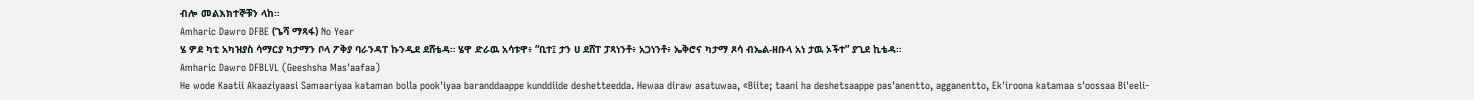ብሎ መልእክተኞቹን ላከ።
Amharic Dawro DFBE (ጌሻ ማጻፋ) No Year
ሄ ዎደ ካቲ አካዝያስ ሳማርያ ካታማን ቦላ ፖቅያ ባራንዳፐ ኩንዲደ ደሸቴዳ። ሄዋ ድራዉ አሳቱዋ፥ “ቢተ፤ ታን ሀ ደሸፐ ፓጻነንቶ፥ አጋነንቶ፥ ኤቅሮና ካታማ ጾሳ ብኤል-ዘቡላ አነ ታዉ ኦችተ” ያጊደ ኪቴዳ።
Amharic Dawro DFBLVL (Geeshsha Mas'aafaa)
He wode Kaatii Akaaziyaasi Samaariyaa kataman bolla pook'iyaa baranddaappe kunddiide deshetteedda. Hewaa diraw asatuwaa, «Biite; taani ha deshetsaappe pas'anentto, agganentto, Ek'iroona katamaa s'oossaa Bi'eeli-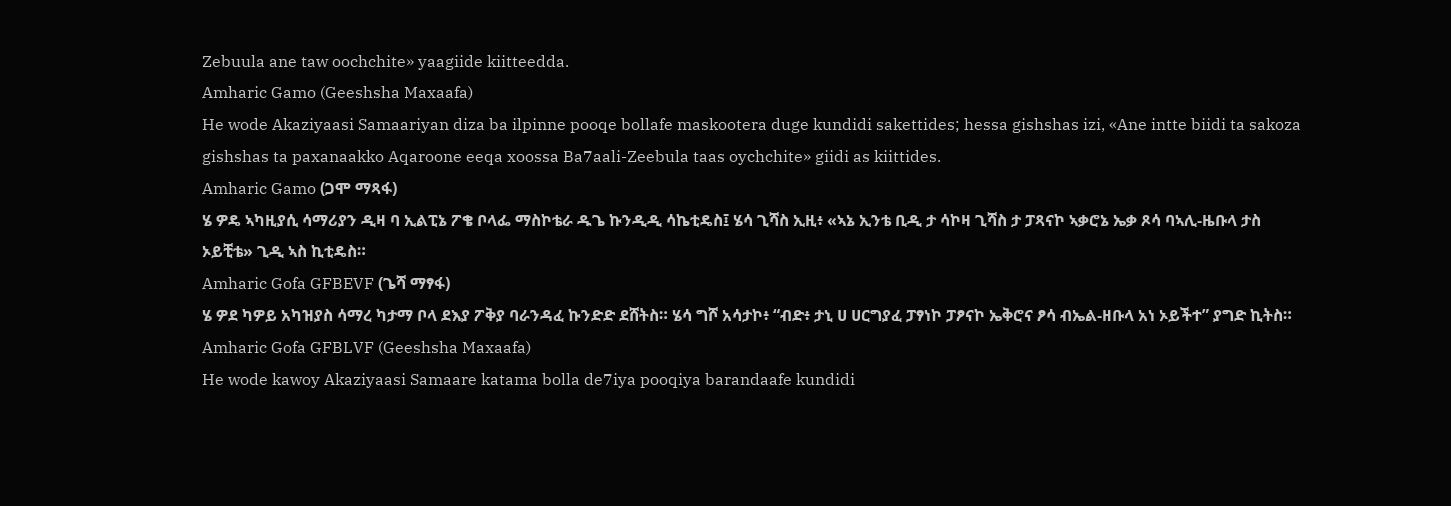Zebuula ane taw oochchite» yaagiide kiitteedda.
Amharic Gamo (Geeshsha Maxaafa)
He wode Akaziyaasi Samaariyan diza ba ilpinne pooqe bollafe maskootera duge kundidi sakettides; hessa gishshas izi, «Ane intte biidi ta sakoza gishshas ta paxanaakko Aqaroone eeqa xoossa Ba7aali-Zeebula taas oychchite» giidi as kiittides.
Amharic Gamo (ጋሞ ማጻፋ)
ሄ ዎዴ ኣካዚያሲ ሳማሪያን ዲዛ ባ ኢልፒኔ ፖቄ ቦላፌ ማስኮቴራ ዱጌ ኩንዲዲ ሳኬቲዴስ፤ ሄሳ ጊሻስ ኢዚ፥ «ኣኔ ኢንቴ ቢዲ ታ ሳኮዛ ጊሻስ ታ ፓጻናኮ ኣቃሮኔ ኤቃ ጾሳ ባኣሊ-ዜቡላ ታስ ኦይቺቴ» ጊዲ ኣስ ኪቲዴስ።
Amharic Gofa GFBEVF (ጌሻ ማፃፋ)
ሄ ዎደ ካዎይ አካዝያስ ሳማረ ካታማ ቦላ ደእያ ፖቅያ ባራንዳፈ ኩንድድ ደሸትስ። ሄሳ ግሾ አሳታኮ፥ “ብድ፥ ታኒ ሀ ሀርግያፈ ፓፃነኮ ፓፆናኮ ኤቅሮና ፆሳ ብኤል-ዘቡላ አነ ኦይችተ” ያግድ ኪትስ።
Amharic Gofa GFBLVF (Geeshsha Maxaafa)
He wode kawoy Akaziyaasi Samaare katama bolla de7iya pooqiya barandaafe kundidi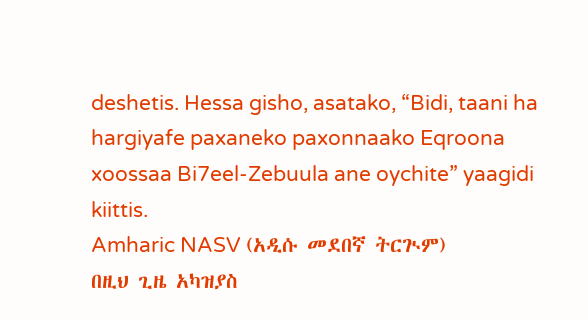deshetis. Hessa gisho, asatako, “Bidi, taani ha hargiyafe paxaneko paxonnaako Eqroona xoossaa Bi7eel-Zebuula ane oychite” yaagidi kiittis.
Amharic NASV (አዲሱ መደበኛ ትርጒም)
በዚህ ጊዜ አካዝያስ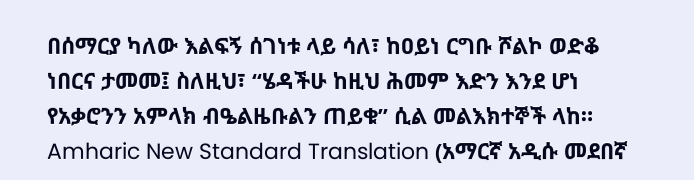በሰማርያ ካለው እልፍኝ ሰገነቱ ላይ ሳለ፣ ከዐይነ ርግቡ ሾልኮ ወድቆ ነበርና ታመመ፤ ስለዚህ፣ “ሄዳችሁ ከዚህ ሕመም እድን እንደ ሆነ የአቃሮንን አምላክ ብዔልዜቡልን ጠይቁ” ሲል መልእክተኞች ላከ።
Amharic New Standard Translation (አማርኛ አዲሱ መደበኛ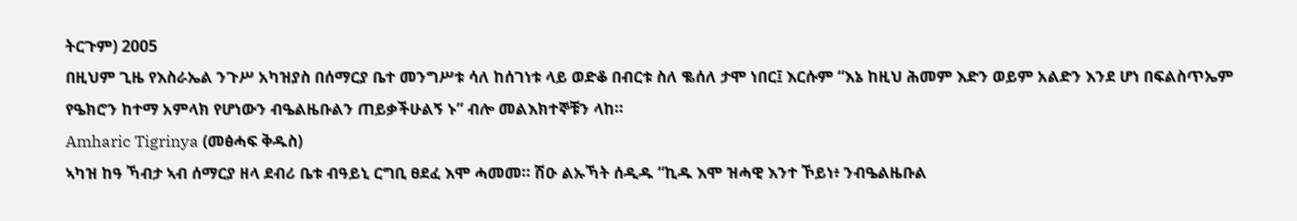ትርጉም) 2005
በዚህም ጊዜ የእስራኤል ንጉሥ አካዝያስ በሰማርያ ቤተ መንግሥቱ ሳለ ከሰገነቱ ላይ ወድቆ በብርቱ ስለ ቈሰለ ታሞ ነበር፤ እርሱም “እኔ ከዚህ ሕመም እድን ወይም አልድን እንደ ሆነ በፍልስጥኤም የዔክሮን ከተማ አምላክ የሆነውን ብዔልዜቡልን ጠይቃችሁልኝ ኑ” ብሎ መልእክተኞቹን ላከ።
Amharic Tigrinya (መፅሓፍ ቅዱስ)
ኣካዝ ከዓ ኻብታ ኣብ ሰማርያ ዘላ ደብሪ ቤቱ ብዓይኒ ርግቢ ፀደፈ እሞ ሓመመ። ሽዑ ልኡኻት ሰዲዱ “ኪዱ እሞ ዝሓዊ እንተ ኾይነ፥ ንብዔልዜቡል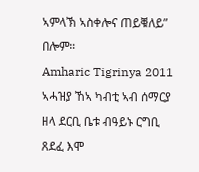ኣምላኽ ኣስቀሎና ጠይቑለይ” በሎም።
Amharic Tigrinya 2011
ኣሓዝያ ኸኣ ካብቲ ኣብ ሰማርያ ዘላ ደርቢ ቤቱ ብዓይኑ ርግቢ ጸደፈ እሞ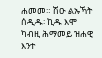ሐመመ። ሽዑ ልኡኻት ሰዲዱ፡ ኪዱ እሞ ካብዚ ሕማመይ ዝሐዊ እንተ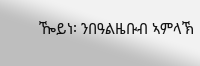ዀይነ፡ ንበዓልዜቡብ ኣምላኽ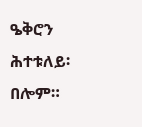ዔቅሮን ሕተቱለይ፡ በሎም።